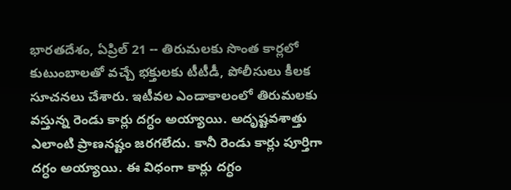భారతదేశం, ఏప్రిల్ 21 -- తిరుమలకు సొంత కార్లలో కుటుంబాలతో వచ్చే భక్తులకు టీటీడీ, పోలీసులు కీలక సూచనలు చేశారు. ఇటీవల ఎండాకాలంలో తిరుమలకు వస్తున్న రెండు కార్లు దగ్ధం అయ్యాయి. అదృష్టవశాత్తు ఎలాంటి ప్రాణనష్టం జరగలేదు. కానీ రెండు కార్లు పూర్తిగా దగ్ధం అయ్యాయి. ఈ విధంగా కార్లు దగ్ధం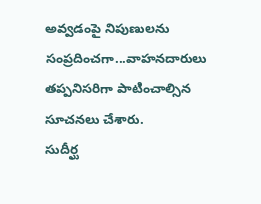అవ్వడంపై నిపుణులను సంప్రదించగా...వాహనదారులు తప్పనిసరిగా పాటించాల్సిన సూచనలు చేశారు.
సుదీర్ఘ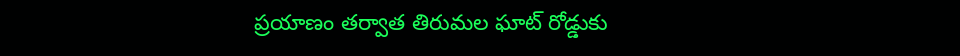ప్రయాణం తర్వాత తిరుమల ఘాట్ రోడ్డుకు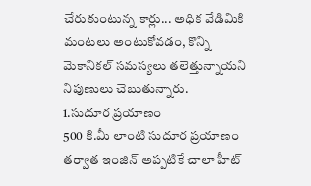చేరుకుంటున్న కార్లు... అధిక వేడిమికి మంటలు అంటుకోవడం, కొన్ని మెకానికల్ సమస్యలు తలెత్తున్నాయని నిపుణులు చెబుతున్నారు.
1.సుదూర ప్రయాణం
500 కి.మీ లాంటి సుదూర ప్రయాణం తర్వాత ఇంజిన్ అప్పటికే చాలా హీట్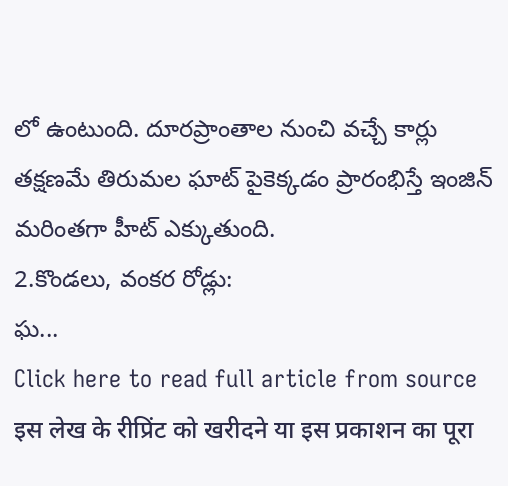లో ఉంటుంది. దూరప్రాంతాల నుంచి వచ్చే కార్లు తక్షణమే తిరుమల ఘాట్ పైకెక్కడం ప్రారంభిస్తే ఇంజిన్ మరింతగా హీట్ ఎక్కుతుంది.
2.కొండలు, వంకర రోడ్లు:
ఘ...
Click here to read full article from source
इस लेख के रीप्रिंट को खरीदने या इस प्रकाशन का पूरा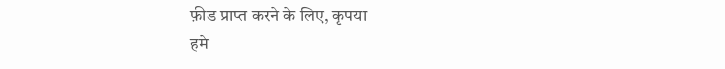फ़ीड प्राप्त करने के लिए, कृपया
हमे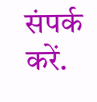संपर्क करें.